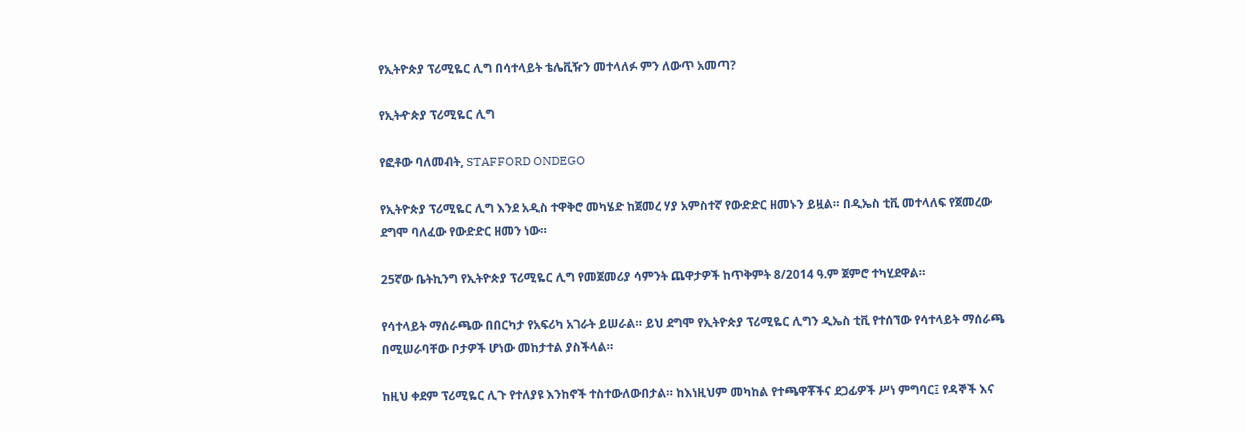የኢትዮጵያ ፕሪሚዬር ሊግ በሳተላይት ቴሌቪዥን መተላለፉ ምን ለውጥ አመጣ?

የኢትዯጵያ ፕሪሚዬር ሊግ

የፎቶው ባለመብት, STAFFORD ONDEGO

የኢትዮጵያ ፕሪሚዬር ሊግ እንደ አዲስ ተዋቅሮ መካሄድ ከጀመረ ሃያ አምስተኛ የውድድር ዘመኑን ይዟል። በዲኤስ ቲቪ መተላለፍ የጀመረው ደግሞ ባለፈው የውድድር ዘመን ነው።

25ኛው ቤትኪንግ የኢትዮጵያ ፕሪሚዬር ሊግ የመጀመሪያ ሳምንት ጨዋታዎች ከጥቅምት 8/2014 ዓ.ም ጀምሮ ተካሂደዋል።

የሳተላይት ማሰራጫው በበርካታ የአፍሪካ አገራት ይሠራል። ይህ ደግሞ የኢትዮጵያ ፕሪሚዬር ሊግን ዲኤስ ቲቪ የተሰኘው የሳተላይት ማሰራጫ በሚሠራባቸው ቦታዎች ሆነው መከታተል ያስችላል።

ከዚህ ቀደም ፕሪሚዬር ሊጉ የተለያዩ እንከኖች ተስተውለውበታል። ከእነዚህም መካከል የተጫዋቾችና ደጋፊዎች ሥነ ምግባር፤ የዳኞች እና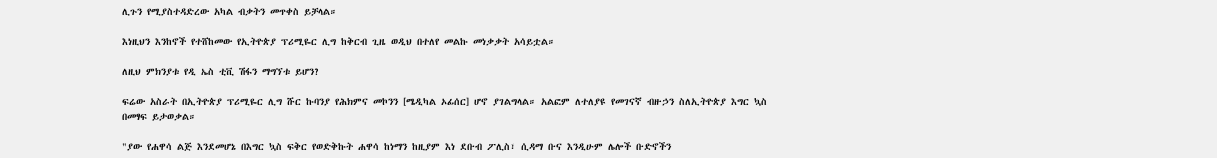ሊጉን የሚያስተዳድረው አካል ብቃትን መጥቀስ ይቻላል።

እነዚህን እንከኖች የተሸከመው የኢትዮጵያ ፕሪሚዬር ሊግ ከቅርብ ጊዜ ወዲህ በተለየ መልኩ መነቃቃት አሳይቷል።

ለዚህ ምክንያቱ የዲ ኤስ ቲቪ ሽፋን ማግኘቱ ይሆን?

ፍሬው አስራት በኢትዮጵያ ፕሪሚዬር ሊግ ሹር ኩባንያ የሕክምና መኮንን [ሜዲካል ኦፊሰር] ሆኖ ያገልግላል። አልፎም ለተለያዩ የመገናኛ ብዙኃን ስለኢትዮጵያ እግር ኳስ በመፃፍ ይታወቃል።

"ያው የሐዋሳ ልጅ እንደመሆኔ በእግር ኳስ ፍቅር የወድቅኩት ሐዋሳ ከነማን ከዚያም እነ ደቡብ ፖሊስ፣ ሲዳማ ቡና እንዲሁም ሌሎች ቡድኖችን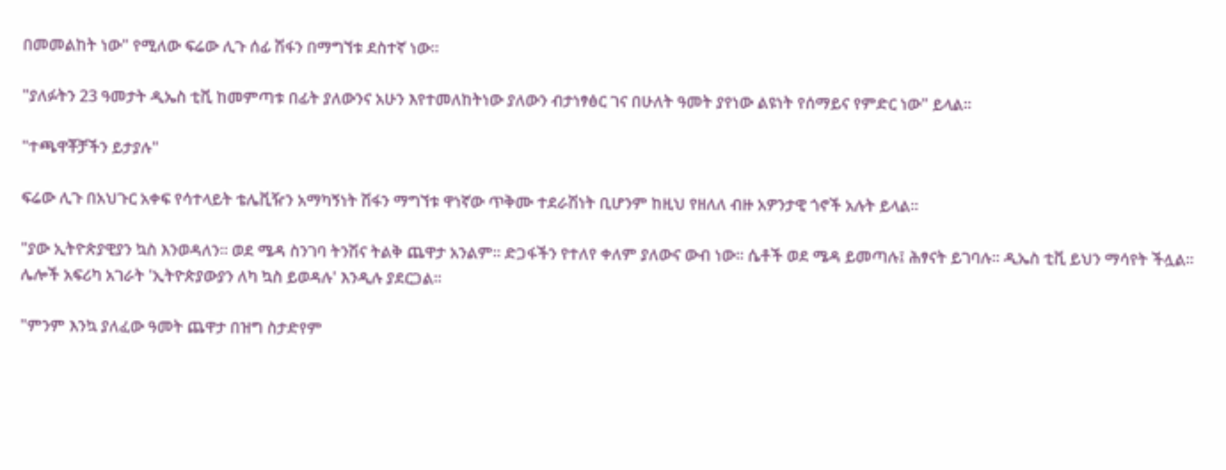በመመልከት ነው" የሚለው ፍሬው ሊጉ ሰፊ ሽፋን በማግኘቱ ደስተኛ ነው።

"ያለፉትን 23 ዓመታት ዲኤስ ቲቪ ከመምጣቱ በፊት ያለውንና አሁን እየተመለከትነው ያለውን ብታነፃፅር ገና በሁለት ዓመት ያየነው ልዩነት የሰማይና የምድር ነው" ይላል።

"ተጫዋቾቻችን ይታያሉ"

ፍሬው ሊጉ በአህጉር አቀፍ የሳተላይት ቴሌቪዥን አማካኝነት ሽፋን ማግኘቱ ዋነኛው ጥቅሙ ተደራሽነት ቢሆንም ከዚህ የዘለለ ብዙ አዎንታዊ ጎኖች አሉት ይላል።

"ያው ኢትዮጵያዊያን ኳስ እንወዳለን። ወደ ሜዳ ስንገባ ትንሽና ትልቅ ጨዋታ አንልም። ድጋፋችን የተለየ ቀለም ያለውና ውብ ነው። ሴቶች ወደ ሜዳ ይመጣሉ፤ ሕፃናት ይገባሉ። ዲኤስ ቲቪ ይህን ማሳየት ችሏል። ሌሎች አፍሪካ አገራት 'ኢትዮጵያውያን ለካ ኳስ ይወዳሉ' እንዲሉ ያደርጋል።

"ምንም እንኳ ያለፈው ዓመት ጨዋታ በዝግ ስታድየም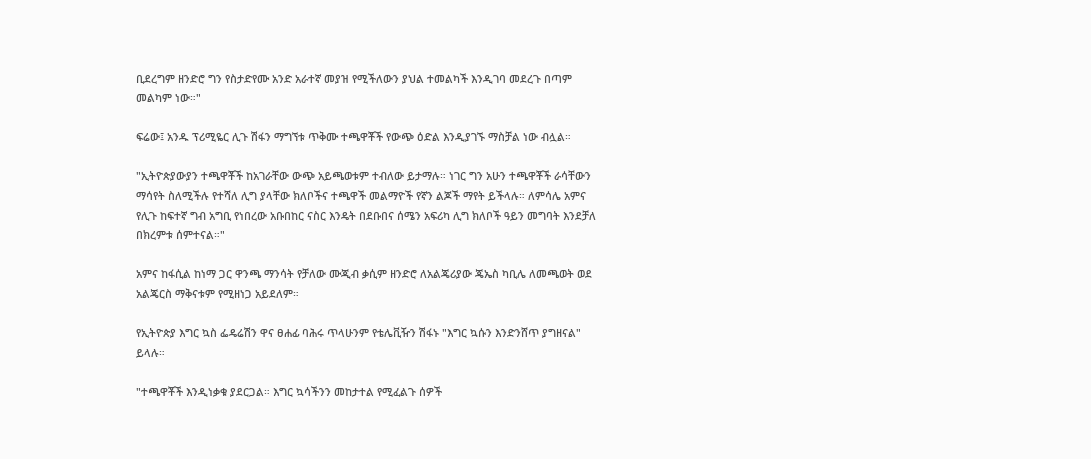ቢደረግም ዘንድሮ ግን የስታድየሙ አንድ አራተኛ መያዝ የሚችለውን ያህል ተመልካች እንዲገባ መደረጉ በጣም መልካም ነው።"

ፍሬው፤ አንዱ ፕሪሚዬር ሊጉ ሽፋን ማግኘቱ ጥቅሙ ተጫዋቾች የውጭ ዕድል እንዲያገኙ ማስቻል ነው ብሏል።

"ኢትዮጵያውያን ተጫዋቾች ከአገራቸው ውጭ አይጫወቱም ተብለው ይታማሉ። ነገር ግን አሁን ተጫዋቾች ራሳቸውን ማሳየት ስለሚችሉ የተሻለ ሊግ ያላቸው ክለቦችና ተጫዋች መልማዮች የኛን ልጆች ማየት ይችላሉ። ለምሳሌ አምና የሊጉ ከፍተኛ ግብ አግቢ የነበረው አቡበከር ናስር እንዴት በደቡበና ሰሜን አፍሪካ ሊግ ክለቦች ዓይን መግባት እንደቻለ በክረምቱ ሰምተናል።"

አምና ከፋሲል ከነማ ጋር ዋንጫ ማንሳት የቻለው ሙጂብ ቃሲም ዘንድሮ ለአልጄሪያው ጄኤስ ካቢሌ ለመጫወት ወደ አልጄርስ ማቅናቱም የሚዘነጋ አይደለም።

የኢትዮጵያ እግር ኳስ ፌዴሬሽን ዋና ፀሐፊ ባሕሩ ጥላሁንም የቴሌቪዥን ሽፋኑ "እግር ኳሱን እንድንሸጥ ያግዘናል" ይላሉ።

"ተጫዋቾች እንዲነቃቁ ያደርጋል። እግር ኳሳችንን መከታተል የሚፈልጉ ሰዎች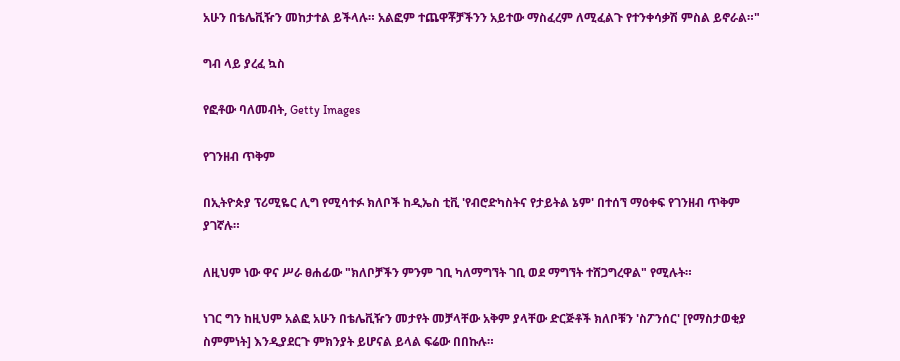አሁን በቴሌቪዥን መከታተል ይችላሉ። አልፎም ተጨዋቾቻችንን አይተው ማስፈረም ለሚፈልጉ የተንቀሳቃሽ ምስል ይኖራል።"

ግብ ላይ ያረፈ ኳስ

የፎቶው ባለመብት, Getty Images

የገንዘብ ጥቅም

በኢትዮጵያ ፕሪሚዬር ሊግ የሚሳተፉ ክለቦች ከዲኤስ ቲቪ 'የብሮድካስትና የታይትል ኔም' በተሰኘ ማዕቀፍ የገንዘብ ጥቅም ያገኛሉ።

ለዚህም ነው ዋና ሥራ ፀሐፊው "ክለቦቻችን ምንም ገቢ ካለማግኘት ገቢ ወደ ማግኘት ተሸጋግረዋል" የሚሉት።

ነገር ግን ከዚህም አልፎ አሁን በቴሌቪዥን መታየት መቻላቸው አቅም ያላቸው ድርጅቶች ክለቦቹን 'ስፖንሰር' [የማስታወቂያ ስምምነት] እንዲያደርጉ ምክንያት ይሆናል ይላል ፍሬው በበኩሉ።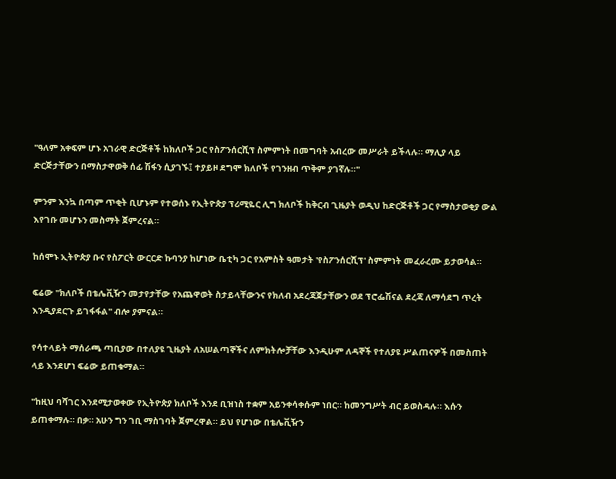"ዓለም አቀፍም ሆኑ አገራዊ ድርጅቶች ከክለቦች ጋር የስፖንሰርሺፕ ስምምነት በመግባት አብረው መሥራት ይችላሉ። ማሊያ ላይ ድርጅታቸውን በማስታዋወቅ ሰፊ ሽፋን ሲያገኙ፤ ተያይዞ ደግሞ ክለቦች የገንዘብ ጥቅም ያገኛሉ።"

ምንም እንኳ በጣም ጥቂት ቢሆኑም የተወሰኑ የኢትዮጵያ ፕሪሚዬር ሊግ ክለቦች ከቅርብ ጊዜያት ወዲህ ከድርጅቶች ጋር የማስታወቂያ ውል እየገቡ መሆኑን መስማት ጀምረናል።

ከሰሞኑ ኢትዮጵያ ቡና የስፖርት ውርርድ ኩባንያ ከሆነው ቤቲካ ጋር የአምስት ዓመታት 'የስፖንሰርሺፕ' ስምምነት መፈራረሙ ይታወሳል።

ፍሬው "ክለቦች በቴሌቪዥን መታየታቸው የአጨዋወት ስታይላቸውንና የክለብ አደረጃጀታቸውን ወደ ፕሮፌሽናል ደረጃ ለማሳደግ ጥረት እንዲያደርጉ ይገፋፋል" ብሎ ያምናል።

የሳተላይት ማሰራጫ ጣቢያው በተለያዩ ጊዜያት ለአሠልጣኞችና ለምክትሎቻቸው እንዲሁም ለዳኞች የተለያዩ ሥልጠናዎች በመስጠት ላይ እንደሆነ ፍሬው ይጠቁማል።

"ከዚህ ባሻገር እንደሚታወቀው የኢትዮጵያ ክለቦች እንደ ቢዝነስ ተቋም አይንቀሳቀሱም ነበር። ከመንግሥት ብር ይወስዳሉ። እሱን ይጠቀማሉ። በቃ። አሁን ግን ገቢ ማስገባት ጀምረዋል። ይህ የሆነው በቴሌቪዥን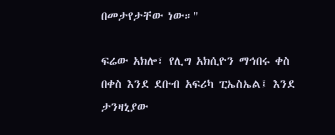በመታየታቸው ነው።"

ፍሬው አክሎ፣ የሊግ አክሲዮን ማኅበሩ ቀስ በቀስ እንደ ደቡብ አፍሪካ ፒኤስኤል፤ እንደ ታንዛኒያው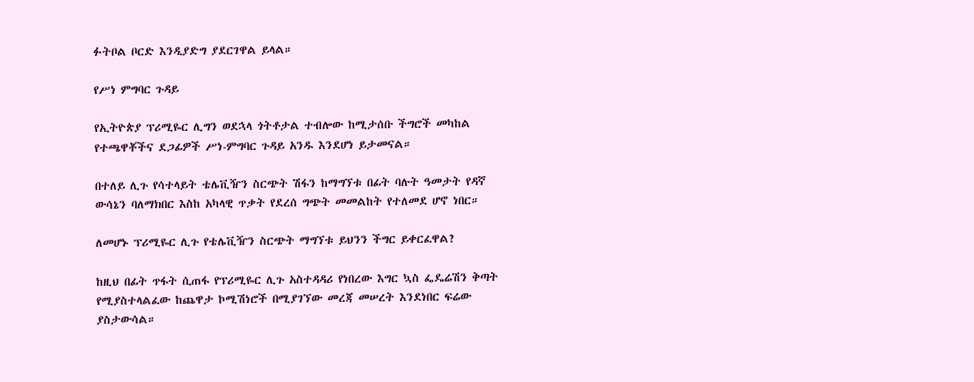ፉትቦል ቦርድ እንዲያድግ ያደርገዋል ይላል።

የሥነ ምግባር ጉዳይ

የኢትዮጵያ ፕሪሚዬር ሊግን ወደኋላ ጎትቶታል ተብሎው ከሚታሰቡ ችግሮች መካከል የተጫዋቾችና ደጋፊዎች ሥነ-ምግባር ጉዳይ አንዱ እንደሆነ ይታመናል።

በተለይ ሊጉ የሳተላይት ቴሌቪዥን ስርጭት ሽፋን ከማግኘቱ በፊት ባሉት ዓመታት የዳኛ ውሳኔን ባለማክበር እስከ አካላዊ ጥቃት የደረሰ ግጭት መመልከት የተለመደ ሆኖ ነበር።

ለመሆኑ ፕሪሚዬር ሊጉ የቴሌቪዥን ስርጭት ማግኘቱ ይህንን ችግር ይቀርፈዋል?

ከዚህ በፊት ጥፋት ሲጠፋ የፕሪሚዬር ሊጉ አስተዳዳሪ የነበረው እግር ኳስ ፌዴሬሽን ቅጣት የሚያስተላልፈው ከጨዋታ ኮሚሽነሮች በሚያገኘው መረጃ መሠረት እንደነበር ፍሬው ያስታውሳል።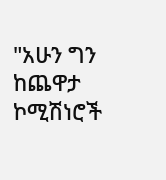"አሁን ግን ከጨዋታ ኮሚሽነሮች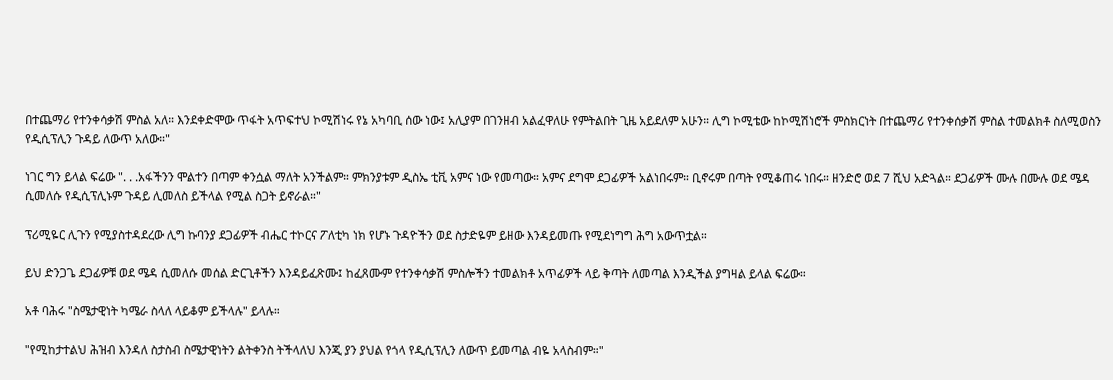በተጨማሪ የተንቀሳቃሽ ምስል አለ። እንደቀድሞው ጥፋት አጥፍተህ ኮሚሽነሩ የኔ አካባቢ ሰው ነው፤ አሊያም በገንዘብ አልፈዋለሁ የምትልበት ጊዜ አይደለም አሁን። ሊግ ኮሚቴው ከኮሚሽነሮች ምስክርነት በተጨማሪ የተንቀሰቃሽ ምስል ተመልክቶ ስለሚወስን የዲሲፕሊን ጉዳይ ለውጥ አለው።"

ነገር ግን ይላል ፍሬው ". . .አፋችንን ሞልተን በጣም ቀንሷል ማለት አንችልም። ምክንያቱም ዲስኤ ቲቪ አምና ነው የመጣው። አምና ደግሞ ደጋፊዎች አልነበሩም። ቢኖሩም በጣት የሚቆጠሩ ነበሩ። ዘንድሮ ወደ 7 ሺህ አድጓል። ደጋፊዎች ሙሉ በሙሉ ወደ ሜዳ ሲመለሱ የዲሲፕሊኑም ጉዳይ ሊመለስ ይችላል የሚል ስጋት ይኖራል።"

ፕሪሚዬር ሊጉን የሚያስተዳደረው ሊግ ኩባንያ ደጋፊዎች ብሔር ተኮርና ፖለቲካ ነክ የሆኑ ጉዳዮችን ወደ ስታድዬም ይዘው እንዳይመጡ የሚደነግግ ሕግ አውጥቷል።

ይህ ድንጋጌ ደጋፊዎቹ ወደ ሜዳ ሲመለሱ መሰል ድርጊቶችን እንዳይፈጽሙ፤ ከፈጸሙም የተንቀሳቃሽ ምስሎችን ተመልክቶ አጥፊዎች ላይ ቅጣት ለመጣል እንዲችል ያግዛል ይላል ፍሬው።

አቶ ባሕሩ "ስሜታዊነት ካሜራ ስላለ ላይቆም ይችላሉ" ይላሉ።

"የሚከታተልህ ሕዝብ እንዳለ ስታስብ ስሜታዊነትን ልትቀንስ ትችላለህ እንጂ ያን ያህል የጎላ የዲሲፕሊን ለውጥ ይመጣል ብዬ አላስብም።"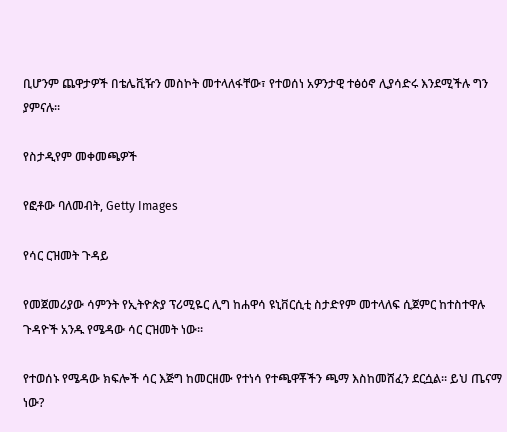ቢሆንም ጨዋታዎች በቴሌቪዥን መስኮት መተላለፋቸው፣ የተወሰነ አዎንታዊ ተፅዕኖ ሊያሳድሩ እንደሚችሉ ግን ያምናሉ።

የስታዲየም መቀመጫዎች

የፎቶው ባለመብት, Getty Images

የሳር ርዝመት ጉዳይ

የመጀመሪያው ሳምንት የኢትዮጵያ ፕሪሚዬር ሊግ ከሐዋሳ ዩኒቨርሲቲ ስታድየም መተላለፍ ሲጀምር ከተስተዋሉ ጉዳዮች አንዱ የሜዳው ሳር ርዝመት ነው።

የተወሰኑ የሜዳው ክፍሎች ሳር እጅግ ከመርዘሙ የተነሳ የተጫዋቾችን ጫማ እስከመሸፈን ደርሷል። ይህ ጤናማ ነው?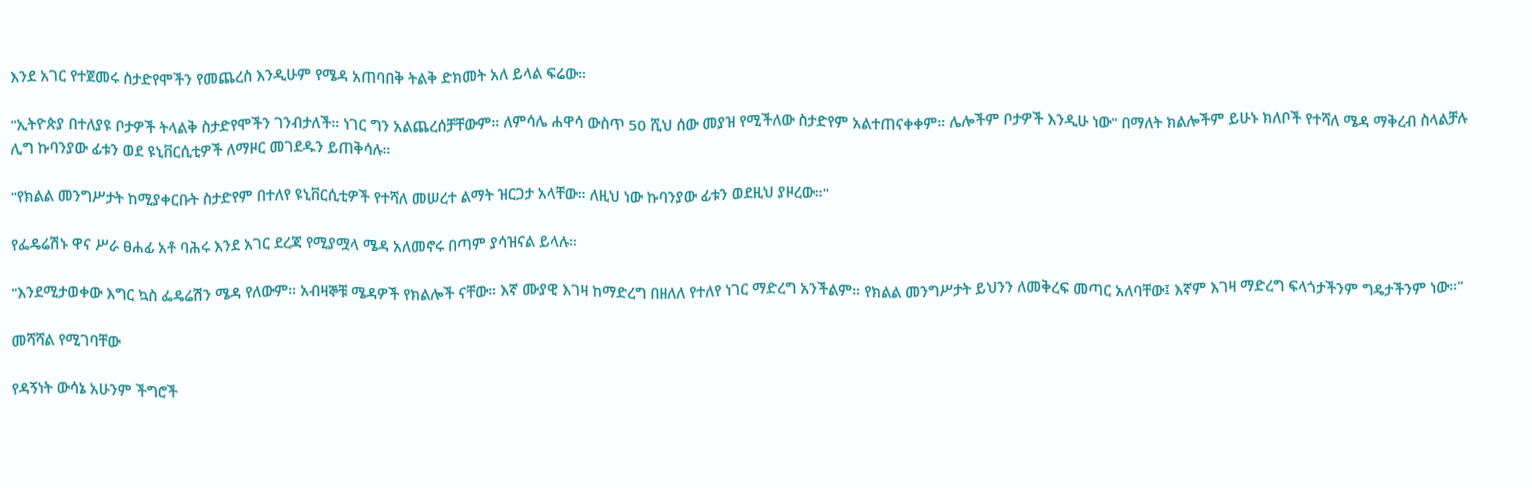እንደ አገር የተጀመሩ ስታድየሞችን የመጨረስ እንዲሁም የሜዳ አጠባበቅ ትልቅ ድክመት አለ ይላል ፍሬው።

"ኢትዮጵያ በተለያዩ ቦታዎች ትላልቅ ስታድየሞችን ገንብታለች። ነገር ግን አልጨረሰቻቸውም። ለምሳሌ ሐዋሳ ውስጥ 50 ሺህ ሰው መያዝ የሚችለው ስታድየም አልተጠናቀቀም። ሌሎችም ቦታዎች እንዲሁ ነው" በማለት ክልሎችም ይሁኑ ክለቦች የተሻለ ሜዳ ማቅረብ ስላልቻሉ ሊግ ኩባንያው ፊቱን ወደ ዩኒቨርሲቲዎች ለማዞር መገደዱን ይጠቅሳሉ።

"የክልል መንግሥታት ከሚያቀርቡት ስታድየም በተለየ ዩኒቨርሲቲዎች የተሻለ መሠረተ ልማት ዝርጋታ አላቸው። ለዚህ ነው ኩባንያው ፊቱን ወደዚህ ያዞረው።"

የፌዴሬሽኑ ዋና ሥራ ፀሐፊ አቶ ባሕሩ እንደ አገር ደረጃ የሚያሟላ ሜዳ አለመኖሩ በጣም ያሳዝናል ይላሉ።

"እንደሚታወቀው እግር ኳስ ፌዴሬሽን ሜዳ የለውም። አብዛኞቹ ሜዳዎች የክልሎች ናቸው። እኛ ሙያዊ እገዛ ከማድረግ በዘለለ የተለየ ነገር ማድረግ አንችልም። የክልል መንግሥታት ይህንን ለመቅረፍ መጣር አለባቸው፤ እኛም እገዛ ማድረግ ፍላጎታችንም ግዴታችንም ነው።"

መሻሻል የሚገባቸው

የዳኝነት ውሳኔ አሁንም ችግሮች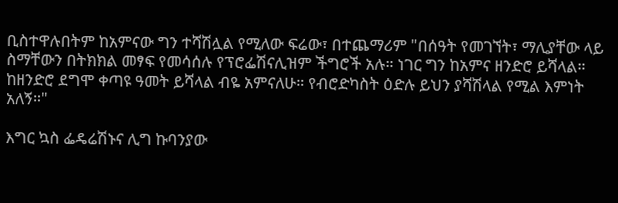ቢስተዋሉበትም ከአምናው ግን ተሻሽሏል የሚለው ፍሬው፣ በተጨማሪም "በሰዓት የመገኘት፣ ማሊያቸው ላይ ስማቸውን በትክክል መፃፍ የመሳሰሉ የፕሮፌሽናሊዝም ችግሮች አሉ። ነገር ግን ከአምና ዘንድሮ ይሻላል። ከዘንድሮ ደግሞ ቀጣዩ ዓመት ይሻላል ብዬ አምናለሁ። የብሮድካስት ዕድሉ ይህን ያሻሽላል የሚል እምነት አለኝ።"

እግር ኳስ ፌዴሬሽኑና ሊግ ኩባንያው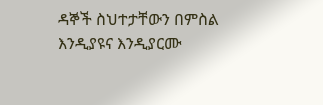ዳኞች ስህተታቸውን በምስል እንዲያዩና እንዲያርሙ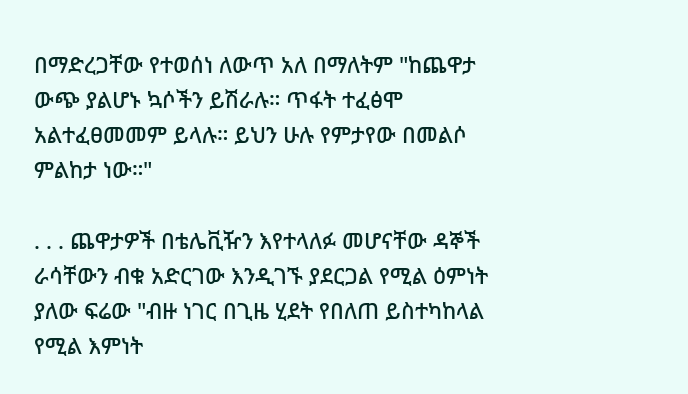በማድረጋቸው የተወሰነ ለውጥ አለ በማለትም "ከጨዋታ ውጭ ያልሆኑ ኳሶችን ይሽራሉ። ጥፋት ተፈፅሞ አልተፈፀመመም ይላሉ። ይህን ሁሉ የምታየው በመልሶ ምልከታ ነው።"

. . . ጨዋታዎች በቴሌቪዥን እየተላለፉ መሆናቸው ዳኞች ራሳቸውን ብቁ አድርገው እንዲገኙ ያደርጋል የሚል ዕምነት ያለው ፍሬው "ብዙ ነገር በጊዜ ሂደት የበለጠ ይስተካከላል የሚል እምነት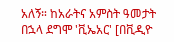አለኝ። ከአራትና አምስት ዓመታት በኋላ ደግሞ 'ቪኤአር' [በቪዲዮ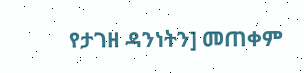የታገዘ ዳንነትን] መጠቀም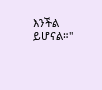እንችል ይሆናል።"